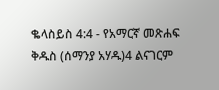ቈላስይስ 4:4 - የአማርኛ መጽሐፍ ቅዱስ (ሰማንያ አሃዱ)4 ልናገርም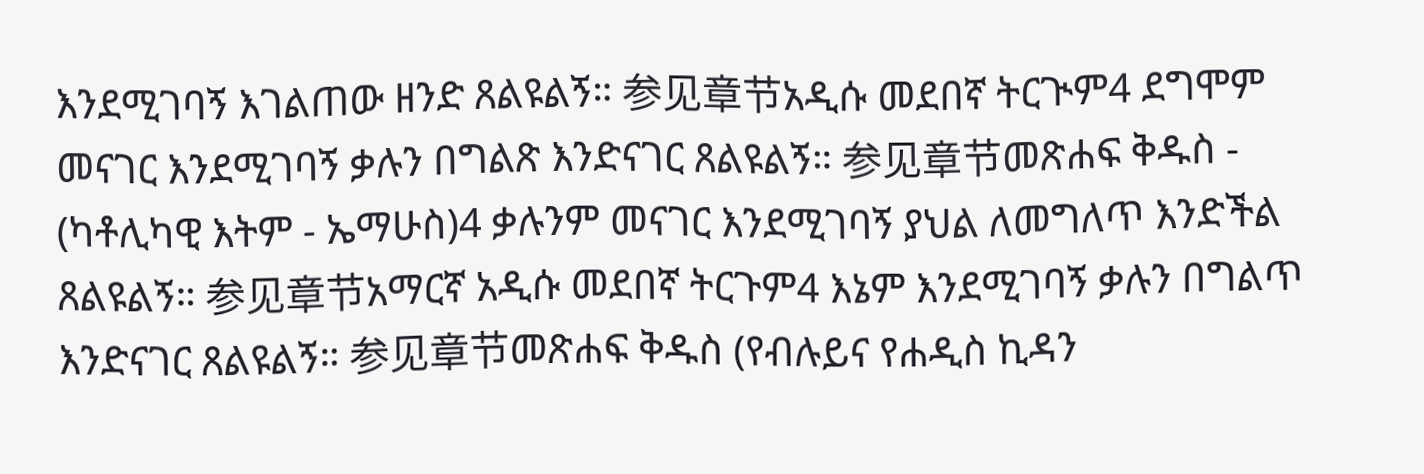እንደሚገባኝ እገልጠው ዘንድ ጸልዩልኝ። 参见章节አዲሱ መደበኛ ትርጒም4 ደግሞም መናገር እንደሚገባኝ ቃሉን በግልጽ እንድናገር ጸልዩልኝ። 参见章节መጽሐፍ ቅዱስ - (ካቶሊካዊ እትም - ኤማሁስ)4 ቃሉንም መናገር እንደሚገባኝ ያህል ለመግለጥ እንድችል ጸልዩልኝ። 参见章节አማርኛ አዲሱ መደበኛ ትርጉም4 እኔም እንደሚገባኝ ቃሉን በግልጥ እንድናገር ጸልዩልኝ። 参见章节መጽሐፍ ቅዱስ (የብሉይና የሐዲስ ኪዳን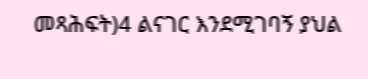መጻሕፍት)4 ልናገር እንደሚገባኝ ያህል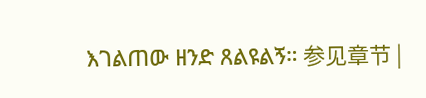እገልጠው ዘንድ ጸልዩልኝ። 参见章节 |